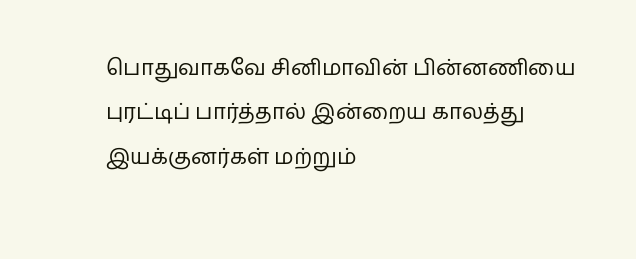பொதுவாகவே சினிமாவின் பின்னணியை புரட்டிப் பார்த்தால் இன்றைய காலத்து இயக்குனர்கள் மற்றும்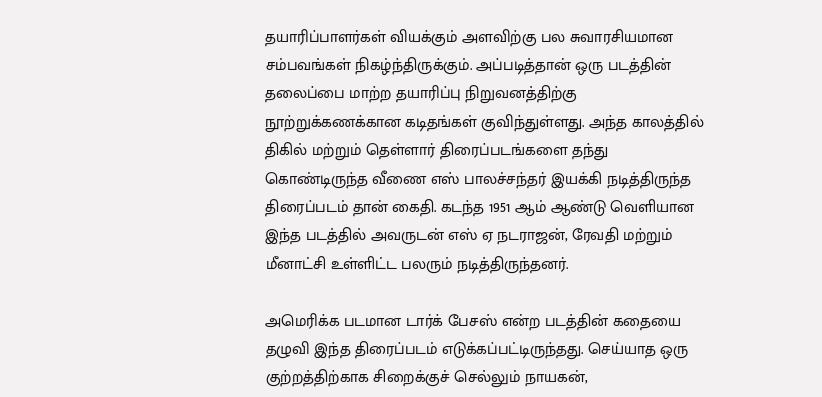தயாரிப்பாளர்கள் வியக்கும் அளவிற்கு பல சுவாரசியமான சம்பவங்கள் நிகழ்ந்திருக்கும். அப்படித்தான் ஒரு படத்தின் தலைப்பை மாற்ற தயாரிப்பு நிறுவனத்திற்கு நூற்றுக்கணக்கான கடிதங்கள் குவிந்துள்ளது. அந்த காலத்தில் திகில் மற்றும் தெள்ளார் திரைப்படங்களை தந்து கொண்டிருந்த வீணை எஸ் பாலச்சந்தர் இயக்கி நடித்திருந்த திரைப்படம் தான் கைதி. கடந்த 1951 ஆம் ஆண்டு வெளியான இந்த படத்தில் அவருடன் எஸ் ஏ நடராஜன், ரேவதி மற்றும் மீனாட்சி உள்ளிட்ட பலரும் நடித்திருந்தனர்.

அமெரிக்க படமான டார்க் பேசஸ் என்ற படத்தின் கதையை தழுவி இந்த திரைப்படம் எடுக்கப்பட்டிருந்தது. செய்யாத ஒரு குற்றத்திற்காக சிறைக்குச் செல்லும் நாயகன்,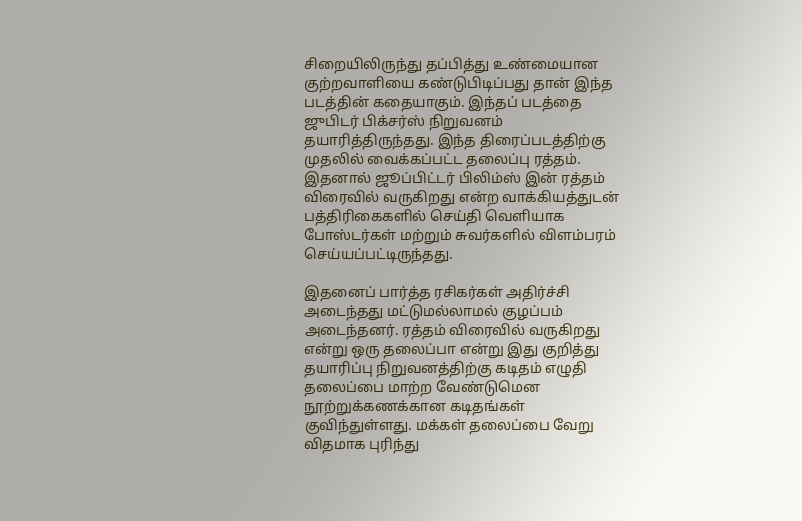சிறையிலிருந்து தப்பித்து உண்மையான குற்றவாளியை கண்டுபிடிப்பது தான் இந்த படத்தின் கதையாகும். இந்தப் படத்தை ஜுபிடர் பிக்சர்ஸ் நிறுவனம் தயாரித்திருந்தது. இந்த திரைப்படத்திற்கு முதலில் வைக்கப்பட்ட தலைப்பு ரத்தம். இதனால் ஜூப்பிட்டர் பிலிம்ஸ் இன் ரத்தம் விரைவில் வருகிறது என்ற வாக்கியத்துடன் பத்திரிகைகளில் செய்தி வெளியாக போஸ்டர்கள் மற்றும் சுவர்களில் விளம்பரம் செய்யப்பட்டிருந்தது.

இதனைப் பார்த்த ரசிகர்கள் அதிர்ச்சி அடைந்தது மட்டுமல்லாமல் குழப்பம் அடைந்தனர். ரத்தம் விரைவில் வருகிறது என்று ஒரு தலைப்பா என்று இது குறித்து தயாரிப்பு நிறுவனத்திற்கு கடிதம் எழுதி தலைப்பை மாற்ற வேண்டுமென நூற்றுக்கணக்கான கடிதங்கள் குவிந்துள்ளது. மக்கள் தலைப்பை வேறு விதமாக புரிந்து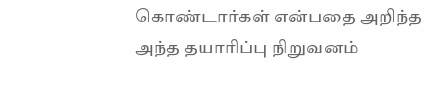கொண்டார்கள் என்பதை அறிந்த அந்த தயாரிப்பு நிறுவனம்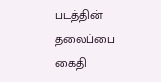படத்தின் தலைப்பை கைதி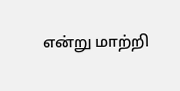என்று மாற்றி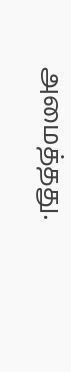அமைத்தது.